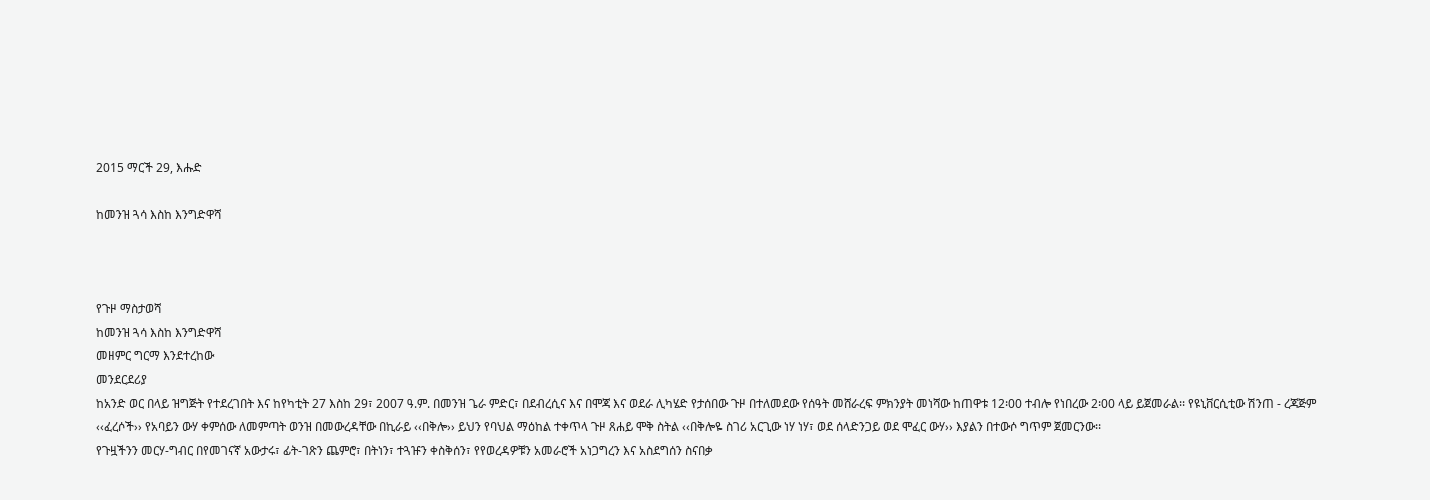2015 ማርች 29, እሑድ

ከመንዝ ጓሳ እስከ እንግድዋሻ



የጉዞ ማስታወሻ
ከመንዝ ጓሳ እስከ እንግድዋሻ
መዘምር ግርማ እንደተረከው
መንደርደሪያ
ከአንድ ወር በላይ ዝግጅት የተደረገበት እና ከየካቲት 27 እስከ 29፣ 2007 ዓ.ም. በመንዝ ጌራ ምድር፣ በደብረሲና እና በሞጃ እና ወደራ ሊካሄድ የታሰበው ጉዞ በተለመደው የሰዓት መሸራረፍ ምክንያት መነሻው ከጠዋቱ 12፡00 ተብሎ የነበረው 2፡00 ላይ ይጀመራል፡፡ የዩኒቨርሲቲው ሽንጠ - ረጃጅም ‹‹ፈረሶች›› የአባይን ውሃ ቀምሰው ለመምጣት ወንዝ በመውረዳቸው በኪራይ ‹‹በቅሎ›› ይህን የባህል ማዕከል ተቀጥላ ጉዞ ጸሐይ ሞቅ ስትል ‹‹በቅሎዬ ስገሪ አርጊው ነሃ ነሃ፣ ወደ ሰላድንጋይ ወደ ሞፈር ውሃ›› እያልን በተውሶ ግጥም ጀመርንው፡፡
የጉዟችንን መርሃ-ግብር በየመገናኛ አውታሩ፣ ፊት-ገጽን ጨምሮ፣ በትነን፣ ተጓዡን ቀስቅሰን፣ የየወረዳዎቹን አመራሮች አነጋግረን እና አስደግሰን ስናበቃ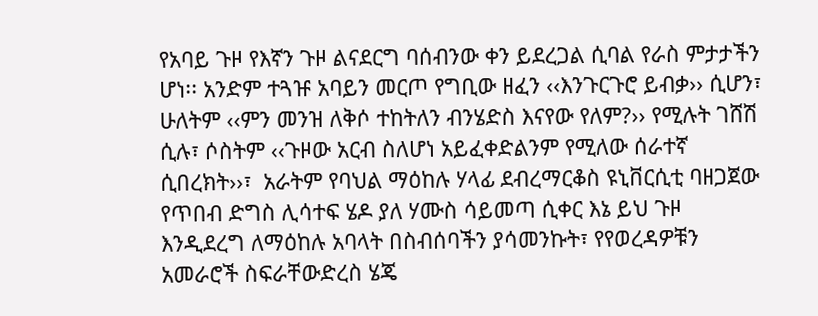የአባይ ጉዞ የእኛን ጉዞ ልናደርግ ባሰብንው ቀን ይደረጋል ሲባል የራስ ምታታችን ሆነ፡፡ አንድም ተጓዡ አባይን መርጦ የግቢው ዘፈን ‹‹እንጉርጉሮ ይብቃ›› ሲሆን፣ ሁለትም ‹‹ምን መንዝ ለቅሶ ተከትለን ብንሄድስ እናየው የለም?›› የሚሉት ገሸሽ ሲሉ፣ ሶስትም ‹‹ጉዞው አርብ ስለሆነ አይፈቀድልንም የሚለው ሰራተኛ ሲበረክት››፣  አራትም የባህል ማዕከሉ ሃላፊ ደብረማርቆስ ዩኒቨርሲቲ ባዘጋጀው የጥበብ ድግስ ሊሳተፍ ሄዶ ያለ ሃሙስ ሳይመጣ ሲቀር እኔ ይህ ጉዞ እንዲደረግ ለማዕከሉ አባላት በስብሰባችን ያሳመንኩት፣ የየወረዳዎቹን አመራሮች ስፍራቸውድረስ ሄጄ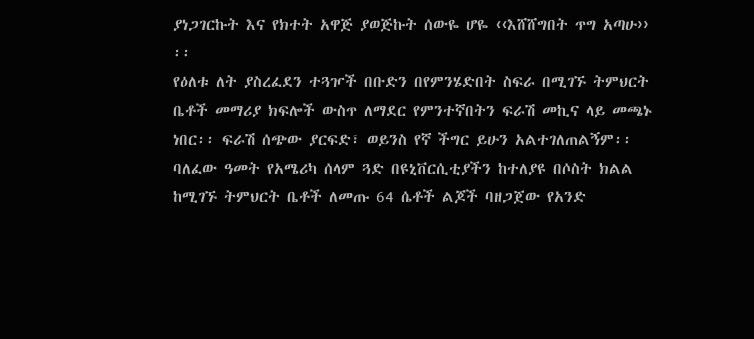ያነጋገርኩት እና የክተት አዋጅ ያወጅኩት ሰውዬ ሆዬ ‹‹እሸሸግበት ጥግ አጣሁ›› ፡፡
የዕለቱ ለት ያስረፈደን ተጓዦች በቡድን በየምንሄድበት ስፍራ በሚገኙ ትምህርት ቤቶች መማሪያ ክፍሎች ውስጥ ለማደር የምንተኛበትን ፍራሽ መኪና ላይ መጫኑ ነበር፡፡ ፍራሽ ሰጭው ያርፍድ፣ ወይንስ የኛ ችግር ይሁን አልተገለጠልኝም፡፡ ባለፈው ዓመት የአሜሪካ ሰላም ጓድ በዩኒቨርሲቲያችን ከተለያዩ በሶስት ክልል ከሚገኙ ትምህርት ቤቶች ለመጡ 64 ሴቶች ልጆች ባዘጋጀው የአንድ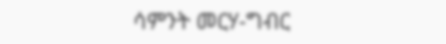ሳምንት መርሃ-ግብር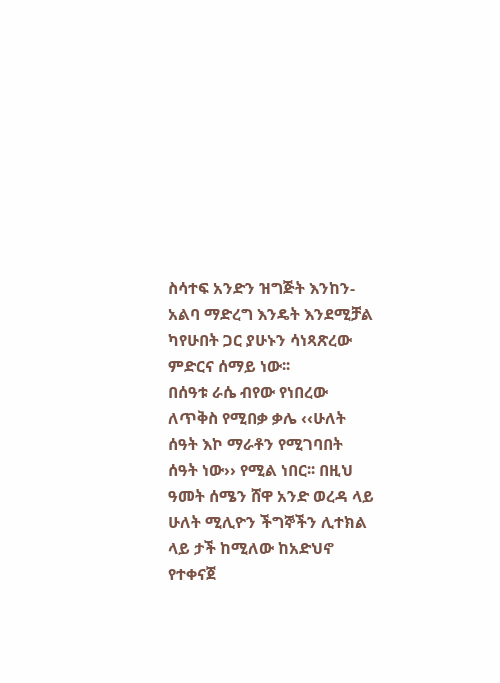ስሳተፍ አንድን ዝግጅት እንከን-አልባ ማድረግ እንዴት እንደሚቻል ካየሁበት ጋር ያሁኑን ሳነጻጽረው ምድርና ሰማይ ነው፡፡
በሰዓቱ ራሴ ብየው የነበረው ለጥቅስ የሚበቃ ቃሌ ‹‹ሁለት ሰዓት እኮ ማራቶን የሚገባበት ሰዓት ነው›› የሚል ነበር፡፡ በዚህ ዓመት ሰሜን ሸዋ አንድ ወረዳ ላይ ሁለት ሚሊዮን ችግኞችን ሊተክል ላይ ታች ከሚለው ከአድህኖ የተቀናጀ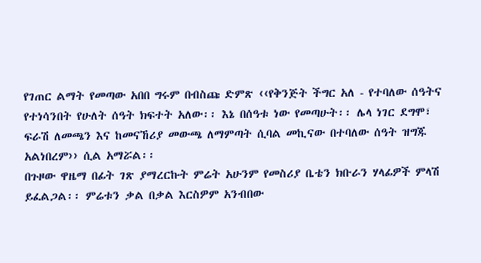የገጠር ልማት የመጣው አበበ ግሩም በብስጩ ድምጽ ‹‹የቅንጅት ችግር አለ - የተባለው ሰዓትና የተነሳንበት የሁለት ሰዓት ክፍተት አለው፡፡ እኔ በሰዓቱ ነው የመጣሁት፡፡ ሌላ ነገር ደግሞ፣ ፍራሽ ለመጫን እና ከመናኸሪያ መውጫ ለማምጣት ሲባል መኪናው በተባለው ሰዓት ዝግጁ አልነበረም›› ሲል አማሯል፡፡
በጉዞው ዋዜማ በፊት ገጽ ያማረርኩት ምሬት አሁንም የመስሪያ ቤቴን ክቡራን ሃላፊዎች ምላሽ ይፈልጋል፡፡ ምሬቱን ቃል በቃል እርስዎም አንብበው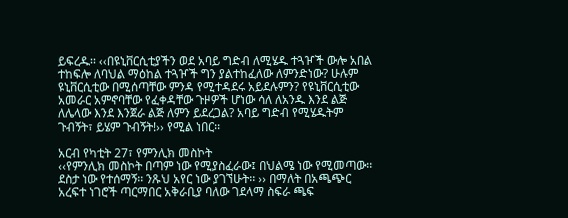ይፍረዱ፡፡ ‹‹በዩኒቨርሲቲያችን ወደ አባይ ግድብ ለሚሄዱ ተጓዦች ውሎ አበል ተከፍሎ ለባህል ማዕከል ተጓዦች ግን ያልተከፈለው ለምንድነው? ሁሉም ዩኒቨርሲቲው በሚሰጣቸው ምንዳ የሚተዳደሩ አይደሉምን? የዩኒቨርሲቲው አመራር አምኖባቸው የፈቀዳቸው ጉዞዎች ሆነው ሳለ ለአንዱ እንደ ልጅ ለሌላው እንደ እንጀራ ልጅ ለምን ይደረጋል? አባይ ግድብ የሚሄዱትም ጉብኝት፣ ይሄም ጉብኝት!›› የሚል ነበር፡፡

አርብ የካቲት 27፣ የምንሊክ መስኮት
‹‹የምንሊክ መስኮት በጣም ነው የሚያስፈራው፤ በህልሜ ነው የሚመጣው፡፡ ደስታ ነው የተሰማኝ፡፡ ንጹህ አየር ነው ያገኘሁት፡፡ ›› በማለት በአጫጭር አረፍተ ነገሮች ጣርማበር አቅራቢያ ባለው ገደላማ ስፍራ ጫፍ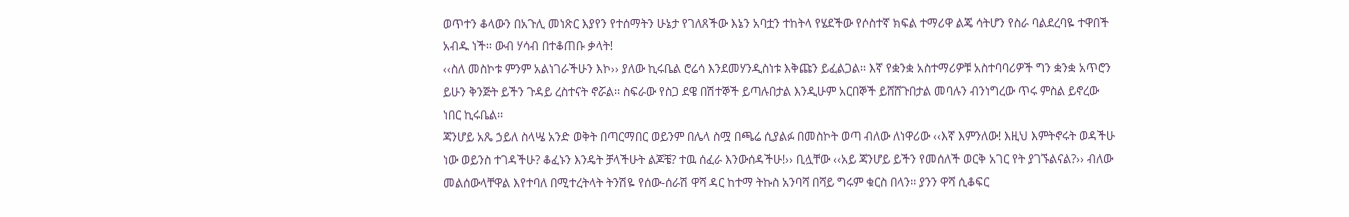ወጥተን ቆላውን በአጉሊ መነጽር እያየን የተሰማትን ሁኔታ የገለጸችው እኔን አባቷን ተከትላ የሄደችው የሶስተኛ ክፍል ተማሪዋ ልጄ ሳትሆን የስራ ባልደረባዬ ተዋበች አብዱ ነች፡፡ ውብ ሃሳብ በተቆጠቡ ቃላት!
‹‹ስለ መስኮቱ ምንም አልነገራችሁን እኮ›› ያለው ኪሩቤል ሮሬሳ እንደመሃንዲስነቱ እቅጩን ይፈልጋል፡፡ እኛ የቋንቋ አስተማሪዎቹ አስተባባሪዎች ግን ቋንቋ አጥሮን ይሁን ቅንጅት ይችን ጉዳይ ረስተናት ኖሯል፡፡ ስፍራው የስጋ ደዌ በሽተኞች ይጣሉበታል እንዲሁም አርበኞች ይሸሸጉበታል መባሉን ብንነግረው ጥሩ ምስል ይኖረው ነበር ኪሩቤል፡፡
ጃንሆይ አጼ ኃይለ ስላሤ አንድ ወቅት በጣርማበር ወይንም በሌላ ስሟ በጫሬ ሲያልፉ በመስኮት ወጣ ብለው ለነዋሪው ‹‹እኛ እምንለው! እዚህ እምትኖሩት ወዳችሁ ነው ወይንስ ተገዳችሁ? ቆፈኑን እንዴት ቻላችሁት ልጆቼ? ተዉ ሰፈራ እንውሰዳችሁ!›› ቢሏቸው ‹‹አይ ጃንሆይ ይችን የመሰለች ወርቅ አገር የት ያገኙልናል?›› ብለው መልሰውላቸዋል እየተባለ በሚተረትላት ትንሽዬ የሰው-ሰራሽ ዋሻ ዳር ከተማ ትኩስ አንባሻ በሻይ ግሩም ቁርስ በላን፡፡ ያንን ዋሻ ሲቆፍር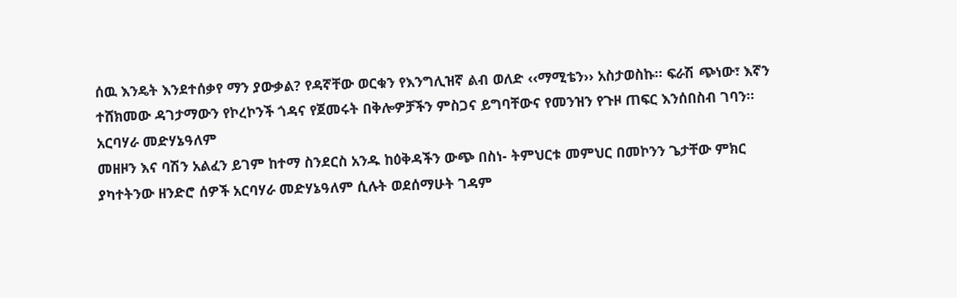ሰዉ እንዴት እንደተሰቃየ ማን ያውቃል? የዳኛቸው ወርቁን የእንግሊዝኛ ልብ ወለድ ‹‹ማሚቴን›› አስታወስኩ፡፡ ፍራሽ ጭነው፣ እኛን ተሸክመው ዳገታማውን የኮረኮንች ጎዳና የጀመሩት በቅሎዎቻችን ምስጋና ይግባቸውና የመንዝን የጉዞ ጠፍር እንሰበስብ ገባን፡፡
አርባሃራ መድሃኔዓለም
መዘዞን እና ባሽን አልፈን ይገም ከተማ ስንደርስ አንዱ ከዕቅዳችን ውጭ በስነ- ትምህርቱ መምህር በመኮንን ጌታቸው ምክር ያካተትንው ዘንድሮ ሰዎች አርባሃራ መድሃኔዓለም ሲሉት ወደሰማሁት ገዳም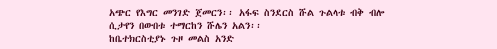አጭር የእግር መንገድ ጀመርን፡፡ አፋፍ ስንደርስ ሹል ጉልላቱ ብቅ ብሎ ሲታየን በውበቱ ተማርከን ሹሌን አልን፡፡
ከቤተክርስቲያኑ ጉዞ መልስ አንድ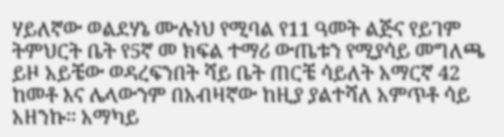ሃይለኛው ወልደሃኔ ሙሉነህ የሚባል የ11 ዓመት ልጅና የይገም ትምህርት ቤት የ5ኛ መ ክፍል ተማሪ ውጤቱን የሚያሳይ መግለጫ ይዞ አይቼው ወዳረፍንበት ሻይ ቤት ጠርቼ ሳይለት አማርኛ 42 ከመቶ እና ሌላውንም በአብዛኛው ከዚያ ያልተሻለ አምጥቶ ሳይ አዘንኩ፡፡ አማካይ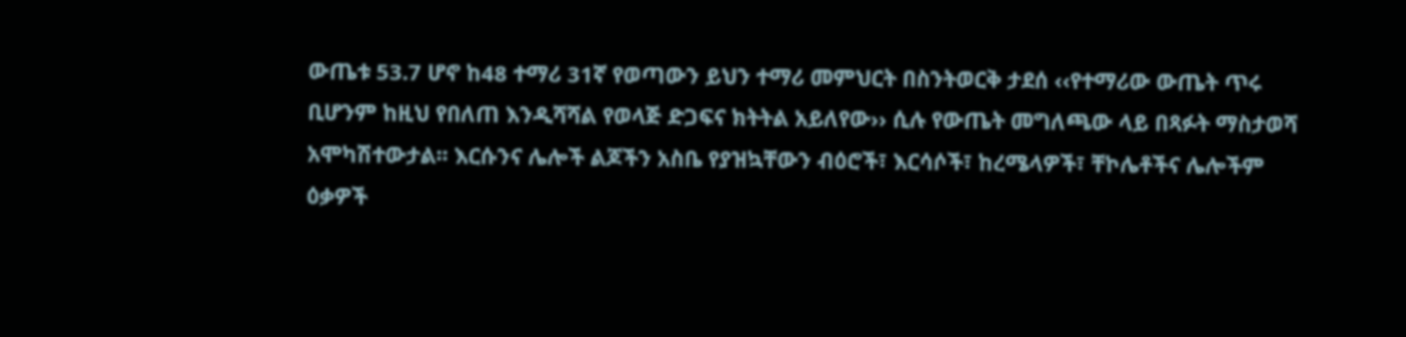ውጤቱ 53.7 ሆኖ ከ48 ተማሪ 31ኛ የወጣውን ይህን ተማሪ መምህርት በስንትወርቅ ታደሰ ‹‹የተማሪው ውጤት ጥሩ ቢሆንም ከዚህ የበለጠ እንዲሻሻል የወላጅ ድጋፍና ክትትል አይለየው›› ሲሉ የውጤት መግለጫው ላይ በጻፉት ማስታወሻ አሞካሽተውታል፡፡ እርሱንና ሌሎች ልጆችን አስቤ የያዝኳቸውን ብዕሮች፣ እርሳሶች፣ ከረሜላዎች፣ ቸኮሌቶችና ሌሎችም ዕቃዎች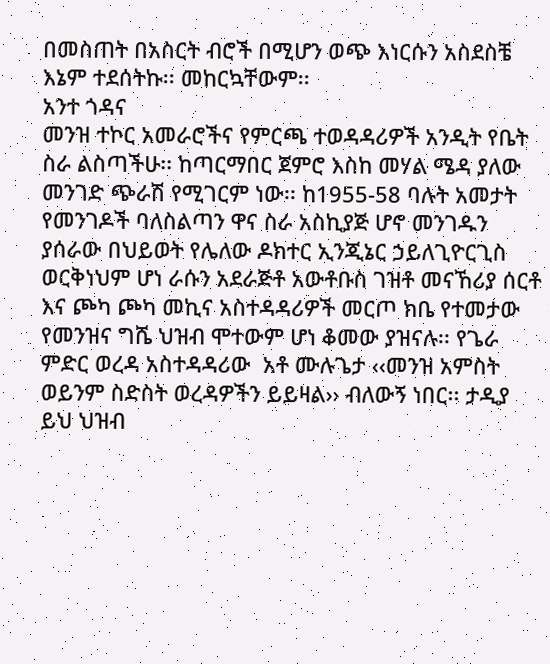በመስጠት በአስርት ብሮች በሚሆን ወጭ እነርሱን አስደስቼ እኔም ተደሰትኩ፡፡ መከርኳቸውም፡፡
አንተ ጎዳና
መንዝ ተኮር አመራሮችና የምርጫ ተወዳዳሪዎች አንዲት የቤት ስራ ልስጣችሁ፡፡ ከጣርማበር ጀምሮ እስከ መሃል ሜዳ ያለው መንገድ ጭራሽ የሚገርም ነው፡፡ ከ1955-58 ባሉት አመታት የመንገዶች ባለስልጣን ዋና ስራ አስኪያጅ ሆኖ መንገዱን ያሰራው በህይወት የሌለው ዶክተር ኢንጂኔር ኃይለጊዮርጊስ ወርቅነህም ሆነ ራሱን አደራጅቶ አውቶቡስ ገዝቶ መናኸሪያ ሰርቶ እና ጮካ ጮካ መኪና አስተዳዳሪዎች መርጦ ክቤ የተመታው የመንዝና ግሼ ህዝብ ሞተውም ሆነ ቆመው ያዝናሉ፡፡ የጌራ ምድር ወረዳ አስተዳዳሪው  አቶ ሙሉጌታ ‹‹መንዝ አምስት ወይንም ስድስት ወረዳዎችን ይይዛል›› ብለውኝ ነበር፡፡ ታዲያ ይህ ህዝብ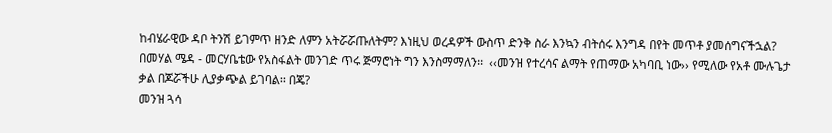ከብሄራዊው ዳቦ ትንሽ ይገምጥ ዘንድ ለምን አትሯሯጡለትም? እነዚህ ወረዳዎች ውስጥ ድንቅ ስራ እንኳን ብትሰሩ እንግዳ በየት መጥቶ ያመሰግናችኋል? በመሃል ሜዳ - መርሃቤቴው የአስፋልት መንገድ ጥሩ ጅማሮነት ግን እንስማማለን፡፡  ‹‹መንዝ የተረሳና ልማት የጠማው አካባቢ ነው›› የሚለው የአቶ ሙሉጌታ ቃል በጆሯችሁ ሊያቃጭል ይገባል፡፡ በጄ?
መንዝ ጓሳ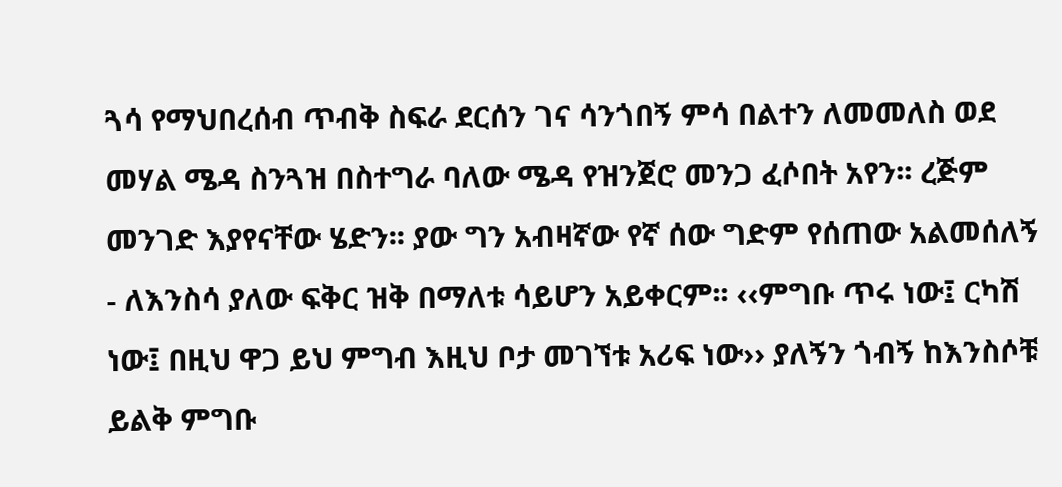ጓሳ የማህበረሰብ ጥብቅ ስፍራ ደርሰን ገና ሳንጎበኝ ምሳ በልተን ለመመለስ ወደ መሃል ሜዳ ስንጓዝ በስተግራ ባለው ሜዳ የዝንጀሮ መንጋ ፈሶበት አየን፡፡ ረጅም መንገድ እያየናቸው ሄድን፡፡ ያው ግን አብዛኛው የኛ ሰው ግድም የሰጠው አልመሰለኝ - ለእንስሳ ያለው ፍቅር ዝቅ በማለቱ ሳይሆን አይቀርም፡፡ ‹‹ምግቡ ጥሩ ነው፤ ርካሽ ነው፤ በዚህ ዋጋ ይህ ምግብ እዚህ ቦታ መገኘቱ አሪፍ ነው›› ያለኝን ጎብኝ ከእንስሶቹ ይልቅ ምግቡ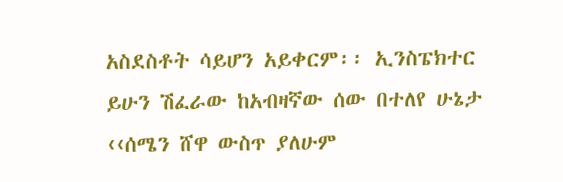አስደስቶት ሳይሆን አይቀርም፡፡ ኢንስፔክተር ይሁን ሽፈራው ከአብዛኛው ሰው በተለየ ሁኔታ ‹‹ሰሜን ሸዋ ውስጥ ያለሁም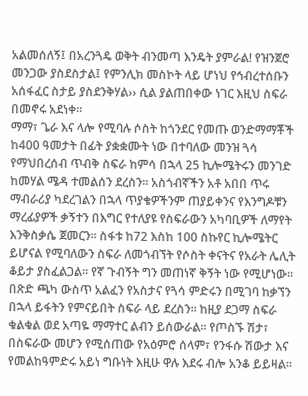አልመሰለኝ፤ በአረንጓዴ ወቅት ብንመጣ እንዴት ያምራል! የዝንጀሮ መንጋው ያስደስታል፤ የምንሊክ መስኮት ላይ ሆነህ የኅብረተሰቡን አሰፋፈር ስታይ ያስደንቅሃል›› ሲል ያልጠበቀው ነገር እዚህ ስፍራ በመኖሩ አደነቀ፡፡
ማማ፣ ጌራ እና ላሎ የሚባሉ ሶስት ከጎንደር የመጡ ወንድማማቾች ከ400 ዓመታት በፊት ያቋቋሙት ነው በተባለው መንዝ ጓሳ የማህበረሰብ ጥብቅ ስፍራ ከምሳ በኋላ 25 ኪሎሜትሩን መንገድ ከመሃል ሜዳ ተመልሰን ደረስን፡፡ አስጎብኛችን አቶ አበበ ጥሩ ማብራሪያ ካደረገልን በኋላ ጥያቄዎችንም ጠያይቀንና የእንግዶቹን ማረፊያዎች ቃኝተን በእግር የተለያዩ የስፍራውን አካባቢዎች ለማየት እንቅስቃሴ ጀመርን፡፡ ስፋቱ ከ72 እስከ 100 ስኩየር ኪሎሜትር ይሆናል የሚባለውን ስፍራ ለመጎብኘት የሶስት ቀናትና የአራት ሌሊት ቆይታ ያስፈልጋል፡፡ የኛ ጉብኝት ግን መጠነኛ ቅኝት ነው የሚሆነው፡፡ በጽድ ጫካ ውስጥ አልፈን የአስታና የጓሳ ምድሩን በሚገባ ከቃኘን በኋላ ይፋትን የምናይበት ስፍራ ላይ ደረስን፡፡ ከዚያ ደጋማ ስፍራ ቁልቁል ወደ አጣዬ ማማተር ልብን ይሰውራል፡፡ የጦስኙ ሽታ፣ በስፍራው መሆን የሚሰጠው የአዕምሮ ሰላም፣ የንፋሱ ሽውታ እና የመልከዓምድሩ አይነ ግቡነት እዚሁ ዋሉ እደሩ ብሎ አንቆ ይይዛል፡፡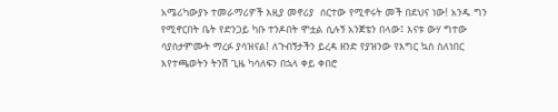አሜሪካውያኑ ተመራማሪዎች እዚያ መኖሪያ  ሰርተው የሚኖሩት መች በደህና ነው! አንዱ ግን የሚኖርበት ቤት የድንጋይ ካቡ ተንዶበት ሞቷል ሲሉኝ አንጀቴን በላው፤ እናቱ ውሃ ግተው ሳያስታምሙት ማረፉ ያሳዝናል! ለጉብኝታችን ይረዳ ዘንድ የያዝንው የእግር ኳስ ስለነበር እየተጫወትን ትንሽ ጊዜ ካሳለፍን በኋላ ቀይ ቀበሮ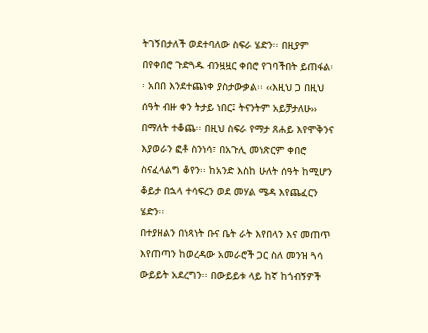ትገኝበታለች ወደተባለው ስፍራ ሄድን፡፡ በዚያም በየቀበሮ ጉድጓዱ ብንዟዟር ቀበሮ የገባችበት ይጠፋል፡፡ አበበ እንደተጨነቀ ያስታውቃል፡፡ ‹‹እዚህ ጋ በዚህ ሰዓት ብዙ ቀን ትታይ ነበር፤ ትናንትም አይቻታለሁ›› በማለት ተቆጨ፡፡ በዚህ ስፍራ የማታ ጸሐይ እየሞቅንና እያወራን ፎቶ ስንነሳ፣ በአጉሊ መነጽርም ቀበሮ ስናፈላልግ ቆየን፡፡ ከአንድ እስከ ሁለት ሰዓት ከሚሆን ቆይታ በኋላ ተሳፍረን ወደ መሃል ሜዳ እየጨፈርን ሄድን፡፡
በተያዘልን በነጻነት ቡና ቤት ራት እየበላን እና መጠጥ እየጠጣን ከወረዳው አመራሮች ጋር ስለ መንዝ ጓሳ ውይይት አደረግን፡፡ በውይይቱ ላይ ከኛ ከጎብኝዎች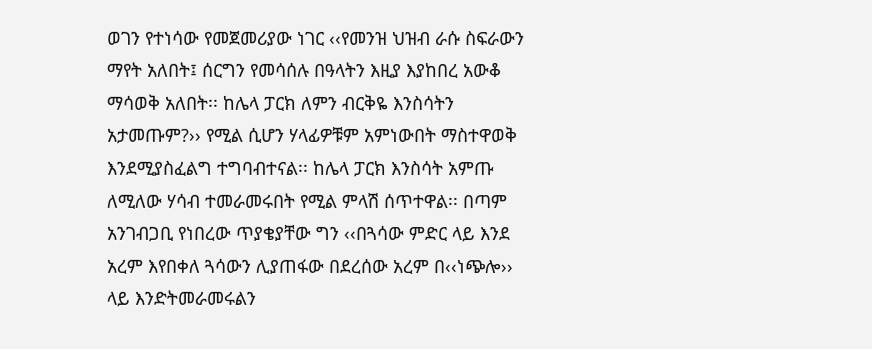ወገን የተነሳው የመጀመሪያው ነገር ‹‹የመንዝ ህዝብ ራሱ ስፍራውን ማየት አለበት፤ ሰርግን የመሳሰሉ በዓላትን እዚያ እያከበረ አውቆ ማሳወቅ አለበት፡፡ ከሌላ ፓርክ ለምን ብርቅዬ እንስሳትን አታመጡም?›› የሚል ሲሆን ሃላፊዎቹም አምነውበት ማስተዋወቅ እንደሚያስፈልግ ተግባብተናል፡፡ ከሌላ ፓርክ እንስሳት አምጡ ለሚለው ሃሳብ ተመራመሩበት የሚል ምላሽ ሰጥተዋል፡፡ በጣም አንገብጋቢ የነበረው ጥያቄያቸው ግን ‹‹በጓሳው ምድር ላይ እንደ አረም እየበቀለ ጓሳውን ሊያጠፋው በደረሰው አረም በ‹‹ነጭሎ›› ላይ እንድትመራመሩልን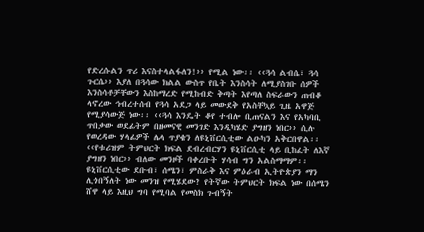የድረሱልን ጥሪ እናስተላልፋለን!›› የሚል ነው፡፡ ‹‹ጓሳ ልብሴ፣ ጓሳ ጉርሴ›› እያለ በጓሳው ክልል ውስጥ የቤት እንስሳት ለሚያስገቡ ሰዎች እንስሳቶቻቸውን እስከማረድ የሚከብድ ቅጣት እየጣለ ስፍራውን ጠብቆ ላኖረው ኅብረተሰብ የጓሳ አደጋ ላይ መውደቅ የአስቸኳይ ጊዜ አዋጅ የሚያሳውጅ ነው፡፡ ‹‹ጓሳ እንዴት ቆየ ተብሎ ቢጠናልን እና የአካባቢ ጥበቃው ወደፊትም በዘመናዊ መንገድ እንዲካሄድ ያግዘን ነበር›› ሲሉ የወረዳው ሃላፊዎች ሌላ ጥያቄን ለዩኒቨርሲቲው ልዑካን አቅርበዋል፡፡ ‹‹የቱሪዝም ትምህርት ክፍል ደብረብርሃን ዩኒቨርሲቲ ላይ ቢከፈት ለእኛ ያግዘን ነበር›› ብለው መንዞች ባቀረቡት ሃሳብ ግን አልስማማም፡፡ ዩኒቨርሲቲው ደቡብ፣ ሰሜን፣ ምስራቅ እና ምዕራብ ኢትዮጵያን ማን ሊጎበኝለት ነው መንዝ የሚሄደው? የትኛው ትምህርት ክፍል ነው በሰሜን ሸዋ ላይ እዚህ ግባ የሚባል የመስክ ጉብኝት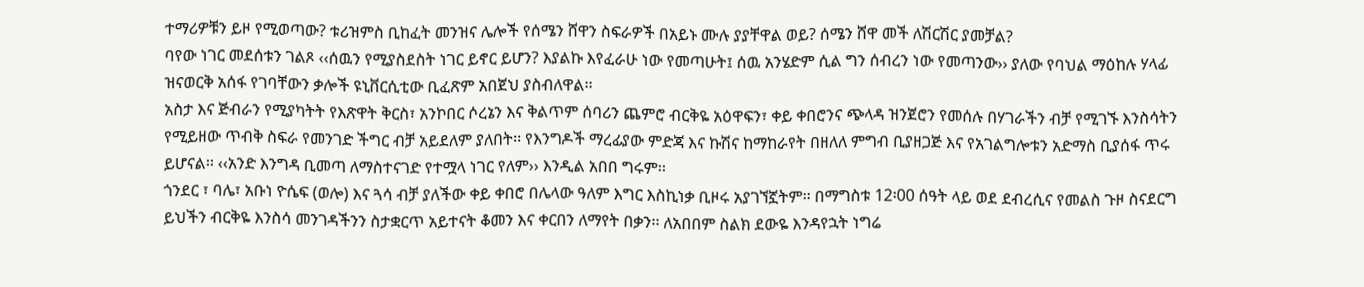ተማሪዎቹን ይዞ የሚወጣው? ቱሪዝምስ ቢከፈት መንዝና ሌሎች የሰሜን ሸዋን ስፍራዎች በአይኑ ሙሉ ያያቸዋል ወይ? ሰሜን ሸዋ መች ለሽርሽር ያመቻል?
ባየው ነገር መደሰቱን ገልጾ ‹‹ሰዉን የሚያስደስት ነገር ይኖር ይሆን? እያልኩ እየፈራሁ ነው የመጣሁት፤ ሰዉ አንሄድም ሲል ግን ሰብረን ነው የመጣንው›› ያለው የባህል ማዕከሉ ሃላፊ ዝናወርቅ አሰፋ የገባቸውን ቃሎች ዩኒቨርሲቲው ቢፈጽም አበጀህ ያስብለዋል፡፡
አስታ እና ጅብራን የሚያካትት የእጽዋት ቅርስ፣ አንኮበር ሶረኔን እና ቅልጥም ሰባሪን ጨምሮ ብርቅዬ አዕዋፍን፣ ቀይ ቀበሮንና ጭላዳ ዝንጀሮን የመሰሉ በሃገራችን ብቻ የሚገኙ እንስሳትን የሚይዘው ጥብቅ ስፍራ የመንገድ ችግር ብቻ አይደለም ያለበት፡፡ የእንግዶች ማረፊያው ምድጃ እና ኩሽና ከማከራየት በዘለለ ምግብ ቢያዘጋጅ እና የአገልግሎቱን አድማስ ቢያሰፋ ጥሩ ይሆናል፡፡ ‹‹አንድ እንግዳ ቢመጣ ለማስተናገድ የተሟላ ነገር የለም›› እንዲል አበበ ግሩም፡፡
ጎንደር ፣ ባሌ፣ አቡነ ዮሴፍ (ወሎ) እና ጓሳ ብቻ ያለችው ቀይ ቀበሮ በሌላው ዓለም እግር እስኪነቃ ቢዞሩ አያገኘኟትም፡፡ በማግስቱ 12፡00 ሰዓት ላይ ወደ ደብረሲና የመልስ ጉዞ ስናደርግ ይህችን ብርቅዬ እንስሳ መንገዳችንን ስታቋርጥ አይተናት ቆመን እና ቀርበን ለማየት በቃን፡፡ ለአበበም ስልክ ደውዬ እንዳየኋት ነግሬ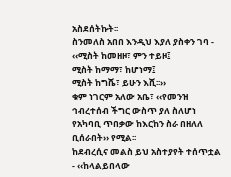አስደሰትኩት፡፡
ስንመለስ አበበ እንዲህ እያለ ያስቀን ገባ -
‹‹ሚስት ከመዘዞ፣ ምን ተይዞ፤
ሚስት ከማማ፣ ከሆነማ፤
ሚስት ከግሼ፣ ይሁን እሺ፡፡››
ቁም ነገርም አለው አቤ፣ ‹‹የመንዝ ኅብረተሰብ ችግር ውስጥ ያለ ስለሆነ የአካባቢ ጥበቃው ከእርከን ስራ በዘለለ ቢሰራበት›› የሚል፡፡
ከደብረሲና መልስ ይህ አስተያየት ተሰጥቷል - ‹‹ከላልይበላው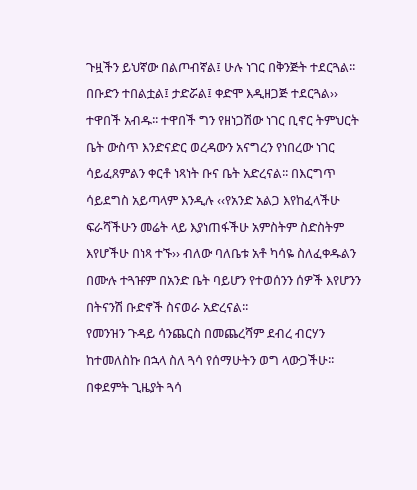ጉዟችን ይህኛው በልጦብኛል፤ ሁሉ ነገር በቅንጅት ተደርጓል፡፡ በቡድን ተበልቷል፤ ታድሯል፤ ቀድሞ እዲዘጋጅ ተደርጓል›› ተዋበች አብዱ፡፡ ተዋበች ግን የዘነጋሽው ነገር ቢኖር ትምህርት ቤት ውስጥ እንድናድር ወረዳውን አናግረን የነበረው ነገር ሳይፈጸምልን ቀርቶ ነጻነት ቡና ቤት አድረናል፡፡ በእርግጥ ሳይደግስ አይጣላም እንዲሉ ‹‹የአንድ አልጋ እየከፈላችሁ ፍራሻችሁን መሬት ላይ እያነጠፋችሁ አምስትም ስድስትም እየሆችሁ በነጻ ተኙ›› ብለው ባለቤቱ አቶ ካሳዬ ስለፈቀዱልን በሙሉ ተጓዡም በአንድ ቤት ባይሆን የተወሰንን ሰዎች እየሆንን በትናንሽ ቡድኖች ስናወራ አድረናል፡፡
የመንዝን ጉዳይ ሳንጨርስ በመጨረሻም ደብረ ብርሃን ከተመለስኩ በኋላ ስለ ጓሳ የሰማሁትን ወግ ላውጋችሁ፡፡ በቀደምት ጊዜያት ጓሳ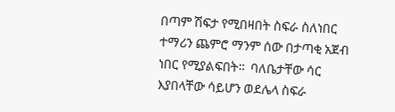በጣም ሽፍታ የሚበዛበት ስፍራ ስለነበር ተማሪን ጨምሮ ማንም ሰው በታጣቂ አጀብ ነበር የሚያልፍበት፡፡  ባለቤታቸው ሳር እያበላቸው ሳይሆን ወደሌላ ስፍራ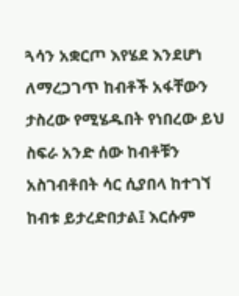ጓሳን አቋርጦ እየሄደ እንደሆነ ለማረጋገጥ ከብቶች አፋቸውን ታስረው የሚሄዱበት የነበረው ይህ ስፍራ አንድ ሰው ከብቶቹን አስገብቶበት ሳር ሲያበላ ከተገኘ ከብቱ ይታረድበታል፤ እርሱም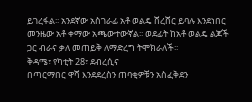ይገረፋል፡፡ አንደኛው አስገራፊ አቶ ወልዴ ሸረሸር ይባሉ እንደነበር መንዜው አቶ ቀማው አጫውተውኛል፡፡ ወደፊት ከአቶ ወልዴ ልጆች ጋር ብራና ቃለ መጠይቅ ለማድረግ ትሞክራለች፡፡
ቅዳሜ፣ የካቲት 28፣ ደብረሲና
በጣርማበር ዋሻ እንደደረስን ጠባቂዎቹን አስፈቅደን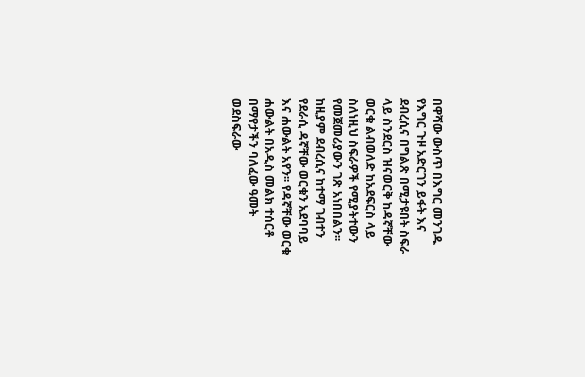በዋሻው ውስጥ በእግር መንገዱ የእግር ጉዞ አድርገን ይፋት እና ደብረሲና በግልጽ በሚታዩበት ስፍራ ላይ ስንደርስ ዝናወርቅ ከዳኛቸው ወርቁ ልብወለድ ከአደፍርስ ላይ ስለነዚህ ስፍራዎች የሚያትተውን የመጀመሪያውን ገጽ አነበበልን፡፡ ከዚያም ደብረሲና ከተማ ገብተን የደራሲ ዳኛቸው ወርቁን አደባባይ እና ሐውልት አየን፡፡ የዳኛቸው ወርቁ ሐውልት በአዲስ መልክ ተሰርቶ በማየታችን ባለፈው ዓመት ወደስፍራው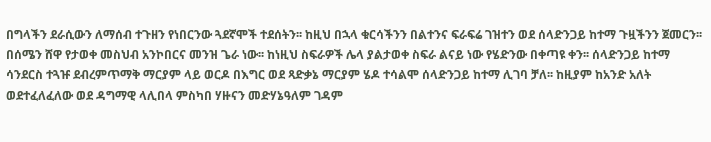በግላችን ደራሲውን ለማሰብ ተጉዘን የነበርንው ጓደኛሞች ተደሰትን፡፡ ከዚህ በኋላ ቁርሳችንን በልተንና ፍራፍሬ ገዝተን ወደ ሰላድንጋይ ከተማ ጉዟችንን ጀመርን፡፡
በሰሜን ሸዋ የታወቀ መስህብ አንኮበርና መንዝ ጌራ ነው፡፡ ከነዚህ ስፍራዎች ሌላ ያልታወቀ ስፍራ ልናይ ነው የሄድንው በቀጣዩ ቀን፡፡ ሰላድንጋይ ከተማ ሳንደርስ ተጓዡ ደብረምጥማቅ ማርያም ላይ ወርዶ በእግር ወደ ጻድቃኔ ማርያም ሄዶ ተሳልሞ ሰላድንጋይ ከተማ ሊገባ ቻለ፡፡ ከዚያም ከአንድ አለት ወደተፈለፈለው ወደ ዳግማዊ ላሊበላ ምስካበ ሃዙናን መድሃኔዓለም ገዳም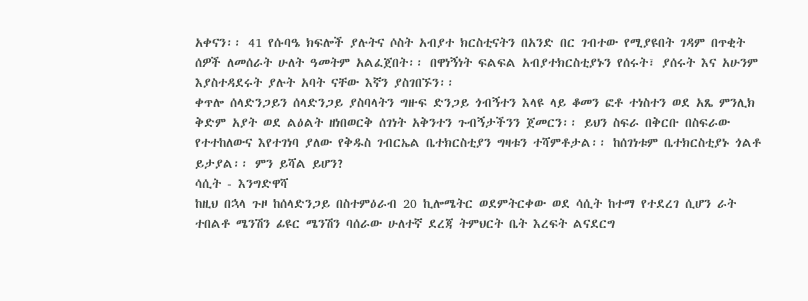አቀናን፡፡ 41 የሱባዔ ክፍሎች ያሉትና ሶስት አብያተ ክርስቲናትን በአንድ በር ገብተው የሚያዩበት ገዳም በጥቂት ሰዎች ለመሰራት ሁለት ዓመትም አልፈጀበት፡፡ በዋነኝነት ፍልፍል አብያተክርስቲያኑን የሰሩት፣ ያሰሩት እና አሁንም እያስተዳደሩት ያሉት አባት ናቸው እኛን ያስገበኙን፡፡
ቀጥሎ ሰላድንጋይን ሰላድንጋይ ያስባላትን ግዙፍ ድንጋይ ጎብኝተን እላዩ ላይ ቆመን ፎቶ ተነስተን ወደ አጼ ምንሊክ ቅድም አያት ወደ ልዕልት ዘነበወርቅ ሰገነት አቅንተን ጉብኝታችንን ጀመርን፡፡ ይህን ስፍራ በቅርቡ በስፍራው የተተከለውና እየተገነባ ያለው የቅዱስ ገብርኤል ቤተክርስቲያን ግዛቱን ተሻምቶታል፡፡ ከሰገነቱም ቤተክርስቲያኑ ጎልቶ ይታያል፡፡ ምን ይሻል ይሆን?
ሳሲት - እንግድዋሻ
ከዚህ በኋላ ጉዞ ከሰላድንጋይ በስተምዕራብ 20 ኪሎሜትር ወደምትርቀው ወደ ሳሲት ከተማ የተደረገ ሲሆን ራት ተበልቶ ሜንሽን ፊዩር ሜንሽን ባሰራው ሁለተኛ ደረጃ ትምህርት ቤት እረፍት ልናደርግ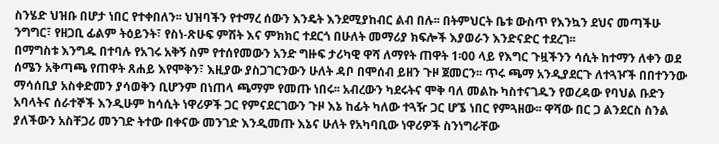ስንሄድ ህዝቡ በሆታ ነበር የተቀበለን፡፡ ህዝባችን የተማረ ሰውን እንዴት እንደሚያከብር ልብ በሉ፡፡ በትምህርት ቤቱ ውስጥ የእንኳን ደህና መጣችሁ ንግግር፣ የዘጋቢ ፊልም ትዕይንት፣ የስነ-ጽሁፍ ምሽት እና ምክክር ተደርጎ በሁለት መማሪያ ክፍሎች እያወራን እንድናድር ተደረገ፡፡
በማግስቱ እንግዱ በተባሉ የአገሩ አቅኝ ስም የተሰየመውን አንድ ግዙፍ ታሪካዊ ዋሻ ለማየት ጠዋት 1፡00 ላይ የእግር ጉዟችንን ሳሲት ከተማን ለቀን ወደ ሰሜን አቅጣጫ የጠዋት ጸሐይ እየሞቅን፣ እዚያው ያስጋገርንውን ሁለት ዳቦ በሞሰብ ይዘን ጉዞ ጀመርን፡፡ ጥሩ ጫማ አንዲያደርጉ ለተጓዦች በበተንንው ማሳሰቢያ አስቀድመን ያሳወቅን ቢሆንም በነጠላ ጫማም የመጡ ነበሩ፡፡ አብረውን ካደሩትና ሞቅ ባለ መልኩ ካስተናገዱን የወረዳው የባህል ቡድን አባላትና ሰራተኞች እንዲሁም ከሳሲት ነዋሪዎች ጋር የምናደርገውን ጉዞ እኔ ከፊት ካለው ተጓዥ ጋር ሆኜ ነበር የምጓዘው፡፡ ዋሻው በር ጋ ልንደርስ ስንል ያለችውን አስቸጋሪ መንገድ ትተው በቀናው መንገድ እንዲመጡ እኔና ሁለት የአካባቢው ነዋሪዎች ስንነግራቸው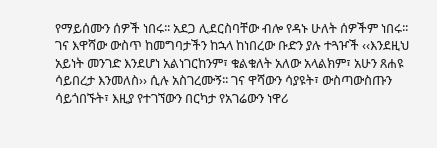የማይሰሙን ሰዎች ነበሩ፡፡ አደጋ ሊደርስባቸው ብሎ የዳኑ ሁለት ሰዎችም ነበሩ፡፡ ገና እዋሻው ውስጥ ከመግባታችን ከኋላ ከነበረው ቡድን ያሉ ተጓዦች ‹‹እንደዚህ አይነት መንገድ እንደሆነ አልነገርከንም፣ ቁልቁለት አለው አላልክም፣ አሁን ጸሐዩ ሳይበረታ እንመለስ›› ሲሉ አስገረሙኝ፡፡ ገና ዋሻውን ሳያዩት፣ ውስጣውስጡን ሳይጎበኙት፣ እዚያ የተገኘውን በርካታ የአገሬውን ነዋሪ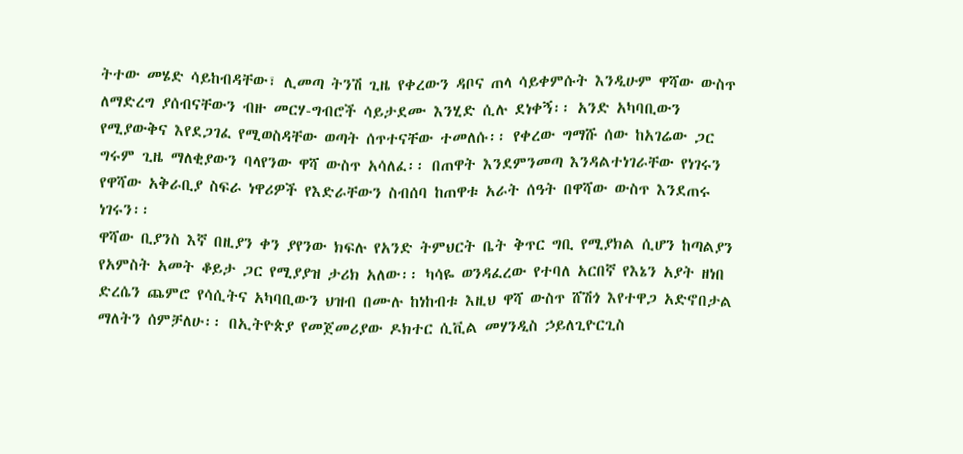ትተው መሄድ ሳይከብዳቸው፣ ሊመጣ ትንሽ ጊዜ የቀረውን ዳቦና ጠላ ሳይቀምሱት እንዲሁም ዋሻው ውስጥ ለማድረግ ያሰብናቸውን ብዙ መርሃ-ግብሮች ሳይታደሙ እንሂድ ሲሉ ደነቀኝ፡፡ አንድ አካባቢውን የሚያውቅና እየደጋገፈ የሚወስዳቸው ወጣት ሰጥተናቸው ተመለሱ፡፡ የቀረው ግማሹ ሰው ከአገሬው ጋር ግሩም ጊዜ ማለቂያውን ባላየንው ዋሻ ውስጥ አሳለፈ፡፡ በጠዋት እንደምንመጣ እንዳልተነገራቸው የነገሩን የዋሻው አቅራቢያ ስፍራ ነዋሪዎች የእድራቸውን ስብሰባ ከጠዋቱ አራት ሰዓት በዋሻው ውስጥ እንደጠሩ ነገሩን፡፡
ዋሻው ቢያንስ እኛ በዚያን ቀን ያየንው ክፍሉ የአንድ ትምህርት ቤት ቅጥር ግቢ የሚያክል ሲሆን ከጣልያን የአምስት አመት ቆይታ ጋር የሚያያዝ ታሪክ አለው፡፡ ካሳዬ ወንዳፈረው የተባለ አርበኛ የእኔን አያት ዘነበ ድረሴን ጨምሮ የሳሲትና አካባቢውን ህዝብ በሙሉ ከነከብቱ እዚህ ዋሻ ውስጥ ሸሽጎ እየተዋጋ አድኖበታል ማለትን ሰምቻለሁ፡፡ በኢትዮጵያ የመጀመሪያው ዶክተር ሲቪል መሃንዲስ ኃይለጊዮርጊስ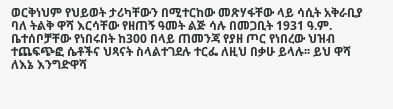ወርቅነህም የህይወት ታሪካቸውን በሚተርከው መጽሃፋቸው ላይ ሳሲት አቅራቢያ ባለ ትልቅ ዋሻ እርሳቸው የዘጠኝ ዓመት ልጅ ሳሉ በመጋቢት 1931 ዓ.ም. ቤተሰቦቻቸው የነበሩበት ከ300 በላይ ጠመንጃ የያዘ ጦር የነበረው ህዝብ ተጨፍጭፎ ሴቶችና ህጻናት ስላልተገደሉ ተርፌ ለዚህ በቃሁ ይላሉ፡፡ ይህ ዋሻ ለእኔ እንግድዋሻ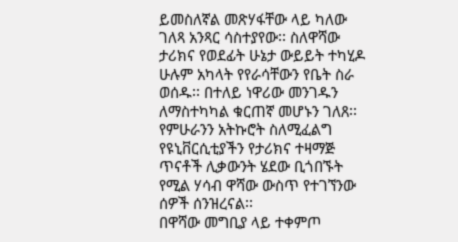ይመስለኛል መጽሃፋቸው ላይ ካለው ገለጻ አንጻር ሳስተያየው፡፡ ስለዋሻው ታሪክና የወደፊት ሁኔታ ውይይት ተካሂዶ ሁሉም አካላት የየራሳቸውን የቤት ስራ ወሰዱ፡፡ በተለይ ነዋሪው መንገዱን ለማስተካካል ቁርጠኛ መሆኑን ገለጸ፡፡ የምሁራንን አትኩሮት ስለሚፈልግ የዩኒቨርሲቲያችን የታሪክና ተዛማጅ ጥናቶች ሊቃውንት ሄደው ቢጎበኙት የሚል ሃሳብ ዋሻው ውስጥ የተገኘንው ሰዎች ሰንዝረናል፡፡
በዋሻው መግቢያ ላይ ተቀምጦ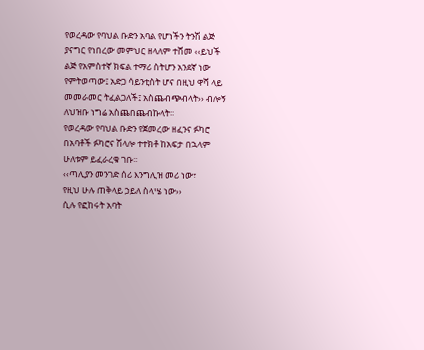የወረዳው የባህል ቡድን አባል የሆነችን ትንሽ ልጅ ያናግር የነበረው መምህር ዘላለም ተሸመ ‹‹ይህች ልጅ የአምስተኛ ክፍል ተማሪ ስትሆን አንደኛ ነው የምትወጣው፤ አድጋ ሳይንቲስት ሆና በዚህ ዋሻ ላይ መመራመር ትፈልጋለች፤ አስጨብጭብላት›› ብሎኝ ለህዝቡ ነግሬ አስጨበጨብኩላት፡፡
የወረዳው የባህል ቡድን የጀመረው ዘፈንና ፉካሮ በአባቶች ፉካሮና ሽላሎ ተተክቶ ከአፍታ በኋላም ሁለቱም ይፈራረቁ ገቡ፡፡
‹‹ጣሊያን መንገድ ሰሪ እንግሊዝ መሪ ነው፣
የዚህ ሁሉ ጠቅላይ ኃይለ ስላሤ ነው››
ሲሉ የፎከሩት አባት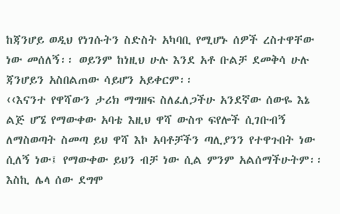ከጃንሆይ ወዲህ የነገሱትን ስድስት አካባቢ የሚሆኑ ሰዎች ረስተዋቸው ነው መሰለኝ፡፡ ወይንም ከነዚህ ሁሉ እንደ አቶ ቡልቻ ደመቅሳ ሁሉ ጃንሆይን አስበልጠው ሳይሆን አይቀርም፡፡
‹‹እናንተ የዋሻውን ታሪክ ማግዘፍ ስለፈለጋችሁ አንደኛው ሰውዬ እኔ ልጅ ሆኜ የማውቀው አባቴ እዚህ ዋሻ ውስጥ ፍየሎች ሲገቡብኝ ለማስወጣት ስመጣ ይህ ዋሻ እኮ አባቶቻችን ጣሊያንን የተዋጉበት ነው ሲለኝ ነው፤ የማውቀው ይህን ብቻ ነው ሲል ምንም አልሰማችሁትም፡፡  እስኪ ሌላ ሰው ደግሞ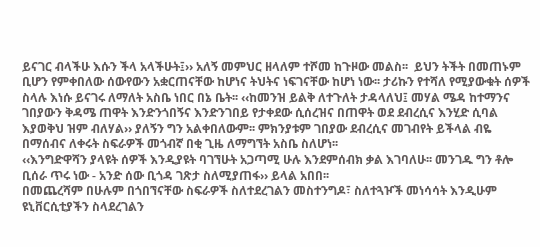ይናገር ብላችሁ እሱን ችላ አላችሁት፤›› አለኝ መምህር ዘላለም ተሾመ ከጉዞው መልስ፡፡  ይህን ትችት በመጠኑም ቢሆን የምቀበለው ሰውየውን አቋርጠናቸው ከሆነና ትህትና ነፍገናቸው ከሆነ ነው፡፡ ታሪኩን የተሻለ የሚያውቁት ሰዎች ስላሉ እነሱ ይናገሩ ለማለት አስቤ ነበር በኔ ቤት፡፡ ‹‹ከመንዝ ይልቅ ለተጉለት ታዳላለህ፤ መሃል ሜዳ ከተማንና ገበያውን ቅዳሜ ጠዋት እንድንጎበኝና እንድንገበይ የታቀደው ሲሰረዝና በጠዋት ወደ ደብረሲና እንሂድ ሲባል እያወቅህ ዝም ብለሃል›› ያለኝን ግን አልቀበለውም፡፡ ምክንያቱም ገበያው ደብረሲና መገብየት ይችላል ብዬ በማሰብና ለቀሩት ስፍራዎች መጎብኛ በቂ ጊዜ ለማግኘት አስቤ ስለሆነ፡፡
‹‹እንግድዋሻን ያላዩት ሰዎች እንዲያዩት ባገኘሁት አጋጣሚ ሁሉ እንደምሰብክ ቃል እገባለሁ፡፡ መንገዱ ግን ቶሎ ቢሰራ ጥሩ ነው - አንድ ሰው ቢጎዳ ገጽታ ስለሚያጠፋ›› ይላል አበበ፡፡
በመጨረሻም በሁሉም በጎበኘናቸው ስፍራዎች ስለተደረገልን መስተንግዶ፣ ስለተጓዦች መነሳሳት እንዲሁም ዩኒቨርሲቲያችን ስላደረገልን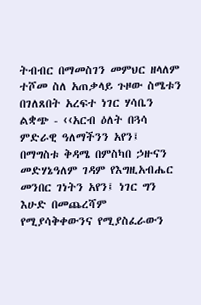ትብብር በማመስገን መምህር ዘላለም ተሾመ ስለ አጠቃላይ ጉዞው ስሜቱን በገለጸበት አረፍተ ነገር ሃሳቤን ልቋጭ - ‹‹አርብ ዕለት በጓሳ ምድራዊ ዓለማችንን አየን፤ በማግስቱ ቅዳሜ በምስካበ ኃዙናን መድሃኔዓለም ገዳም የእግዚአብሔር መንበር ገነትን አየን፤ ነገር ግን እሁድ በመጨረሻም የሚያሳቅቀውንና የሚያስፈራውን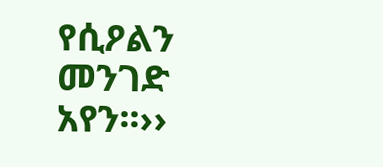የሲዖልን መንገድ አየን፡፡››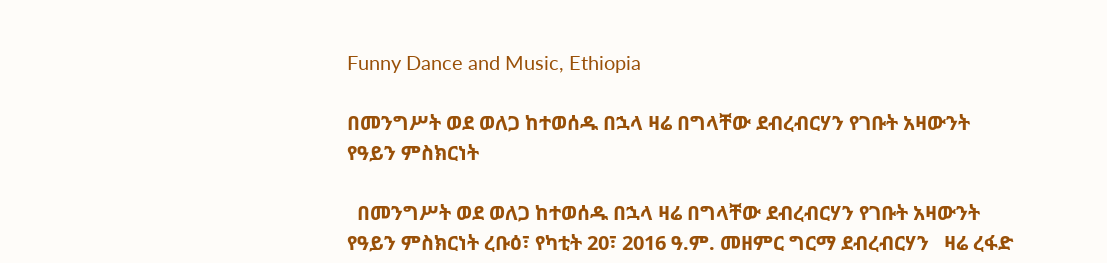Funny Dance and Music, Ethiopia

በመንግሥት ወደ ወለጋ ከተወሰዱ በኋላ ዛሬ በግላቸው ደብረብርሃን የገቡት አዛውንት የዓይን ምስክርነት

  በመንግሥት ወደ ወለጋ ከተወሰዱ በኋላ ዛሬ በግላቸው ደብረብርሃን የገቡት አዛውንት የዓይን ምስክርነት ረቡዕ፣ የካቲት 20፣ 2016 ዓ.ም. መዘምር ግርማ ደብረብርሃን   ዛሬ ረፋድ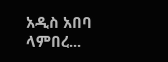አዲስ አበባ ላምበረ...